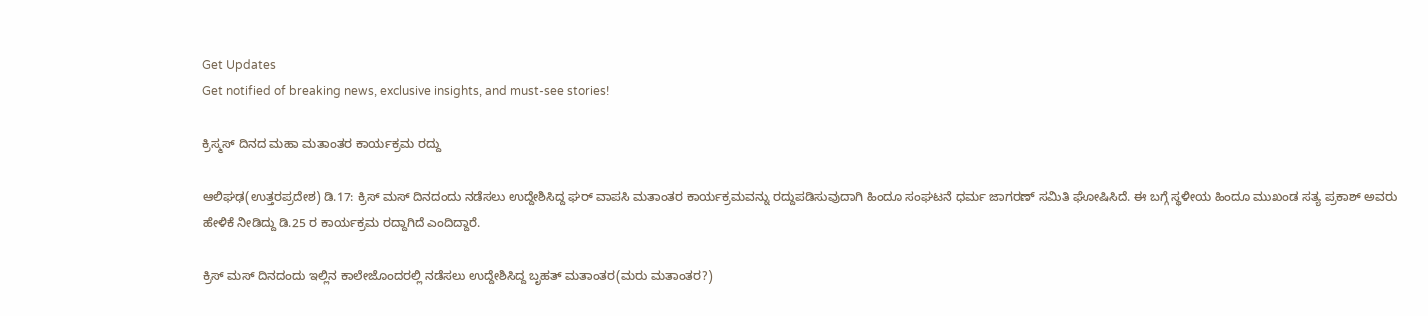Get Updates
Get notified of breaking news, exclusive insights, and must-see stories!

ಕ್ರಿಸ್ಮಸ್ ದಿನದ ಮಹಾ ಮತಾಂತರ ಕಾರ್ಯಕ್ರಮ ರದ್ದು

ಆಲಿಘಢ(ಉತ್ತರಪ್ರದೇಶ) ಡಿ.17: ಕ್ರಿಸ್ ಮಸ್ ದಿನದಂದು ನಡೆಸಲು ಉದ್ದೇಶಿಸಿದ್ದ ಘರ್ ವಾಪಸಿ ಮತಾಂತರ ಕಾರ್ಯಕ್ರಮವನ್ನು ರದ್ದುಪಡಿಸುವುದಾಗಿ ಹಿಂದೂ ಸಂಘಟನೆ ಧರ್ಮ ಜಾಗರಣ್ ಸಮಿತಿ ಘೋಷಿಸಿದೆ. ಈ ಬಗ್ಗೆ ಸ್ಥಳೀಯ ಹಿಂದೂ ಮುಖಂಡ ಸತ್ಯ ಪ್ರಕಾಶ್ ಅವರು ಹೇಳಿಕೆ ನೀಡಿದ್ದು ಡಿ.25 ರ ಕಾರ್ಯಕ್ರಮ ರದ್ದಾಗಿದೆ ಎಂದಿದ್ದಾರೆ.

ಕ್ರಿಸ್ ಮಸ್ ದಿನದಂದು ಇಲ್ಲಿನ ಕಾಲೇಜೊಂದರಲ್ಲಿ ನಡೆಸಲು ಉದ್ದೇಶಿಸಿದ್ದ ಬೃಹತ್ ಮತಾಂತರ(ಮರು ಮತಾಂತರ?)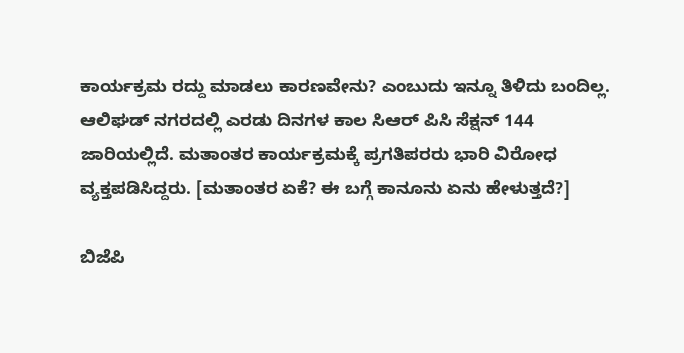ಕಾರ್ಯಕ್ರಮ ರದ್ದು ಮಾಡಲು ಕಾರಣವೇನು? ಎಂಬುದು ಇನ್ನೂ ತಿಳಿದು ಬಂದಿಲ್ಲ. ಆಲಿಘಡ್ ನಗರದಲ್ಲಿ ಎರಡು ದಿನಗಳ ಕಾಲ ಸಿಆರ್ ಪಿಸಿ ಸೆಕ್ಷನ್ 144 ಜಾರಿಯಲ್ಲಿದೆ. ಮತಾಂತರ ಕಾರ್ಯಕ್ರಮಕ್ಕೆ ಪ್ರಗತಿಪರರು ಭಾರಿ ವಿರೋಧ ವ್ಯಕ್ತಪಡಿಸಿದ್ದರು. [ಮತಾಂತರ ಏಕೆ? ಈ ಬಗ್ಗೆ ಕಾನೂನು ಏನು ಹೇಳುತ್ತದೆ?]

ಬಿಜೆಪಿ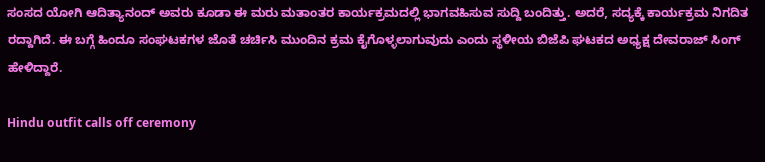ಸಂಸದ ಯೋಗಿ ಆದಿತ್ಯಾನಂದ್ ಅವರು ಕೂಡಾ ಈ ಮರು ಮತಾಂತರ ಕಾರ್ಯಕ್ರಮದಲ್ಲಿ ಭಾಗವಹಿಸುವ ಸುದ್ದಿ ಬಂದಿತ್ತು. ಅದರೆ, ಸದ್ಯಕ್ಕೆ ಕಾರ್ಯಕ್ರಮ ನಿಗದಿತ ರದ್ದಾಗಿದೆ. ಈ ಬಗ್ಗೆ ಹಿಂದೂ ಸಂಘಟಕಗಳ ಜೊತೆ ಚರ್ಚಿಸಿ ಮುಂದಿನ ಕ್ರಮ ಕೈಗೊಳ್ಳಲಾಗುವುದು ಎಂದು ಸ್ಥಳೀಯ ಬಿಜೆಪಿ ಘಟಕದ ಅಧ್ಯಕ್ಷ ದೇವರಾಜ್ ಸಿಂಗ್ ಹೇಳಿದ್ದಾರೆ.

Hindu outfit calls off ceremony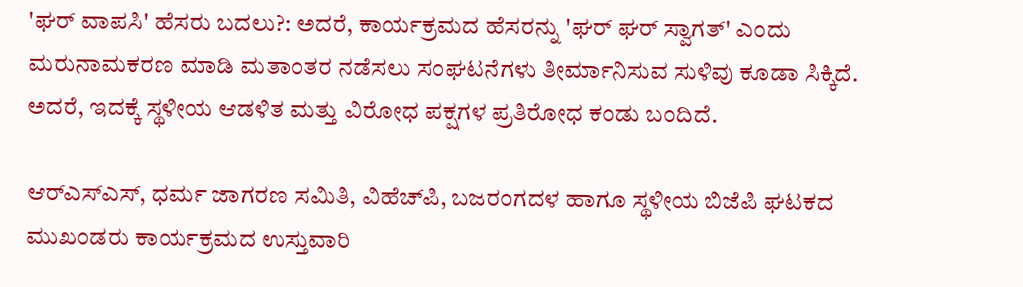'ಘರ್‌ ವಾಪಸಿ' ಹೆಸರು ಬದಲು?: ಅದರೆ, ಕಾರ್ಯಕ್ರಮದ ಹೆಸರನ್ನು 'ಘರ್‌ ಘರ್‌ ಸ್ವಾಗತ್‌' ಎಂದು ಮರುನಾಮಕರಣ ಮಾಡಿ ಮತಾಂತರ ನಡೆಸಲು ಸಂಘಟನೆಗಳು ತೀರ್ಮಾನಿಸುವ ಸುಳಿವು ಕೂಡಾ ಸಿಕ್ಕಿದೆ. ಅದರೆ, ಇದಕ್ಕೆ ಸ್ಥಳೀಯ ಆಡಳಿತ ಮತ್ತು ವಿರೋಧ ಪಕ್ಷಗಳ ಪ್ರತಿರೋಧ ಕಂಡು ಬಂದಿದೆ.

ಆರ್‌ಎಸ್‌ಎಸ್‌, ಧರ್ಮ ಜಾಗರಣ ಸಮಿತಿ, ವಿಹೆಚ್‌ಪಿ, ಬಜರಂಗದಳ ಹಾಗೂ ಸ್ಥಳೀಯ ಬಿಜೆಪಿ ಘಟಕದ ಮುಖಂಡರು ಕಾರ್ಯಕ್ರಮದ ಉಸ್ತುವಾರಿ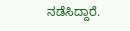ನಡೆಸಿದ್ದಾರೆ.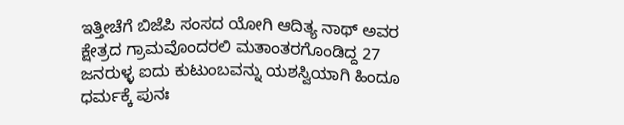ಇತ್ತೀಚೆಗೆ ಬಿಜೆಪಿ ಸಂಸದ ಯೋಗಿ ಆದಿತ್ಯ ನಾಥ್ ಅವರ ಕ್ಷೇತ್ರದ ಗ್ರಾಮವೊಂದರಲಿ ಮತಾಂತರಗೊಂಡಿದ್ದ 27 ಜನರುಳ್ಳ ಐದು ಕುಟುಂಬವನ್ನು ಯಶಸ್ವಿಯಾಗಿ ಹಿಂದೂ ಧರ್ಮಕ್ಕೆ ಪುನಃ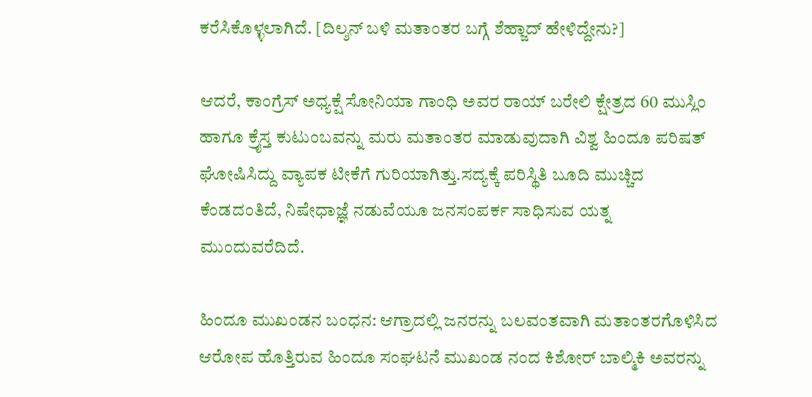ಕರೆಸಿಕೊಳ್ಳಲಾಗಿದೆ. [ದಿಲ್ಶನ್ ಬಳಿ ಮತಾಂತರ ಬಗ್ಗೆ ಶೆಹ್ಜಾದ್ ಹೇಳಿದ್ದೇನು?]

ಆದರೆ, ಕಾಂಗ್ರೆಸ್ ಅಧ್ಯಕ್ಷೆ ಸೋನಿಯಾ ಗಾಂಧಿ ಅವರ ರಾಯ್ ಬರೇಲಿ ಕ್ಷೇತ್ರದ 60 ಮುಸ್ಲಿಂ ಹಾಗೂ ಕ್ರೈಸ್ತ ಕುಟುಂಬವನ್ನು ಮರು ಮತಾಂತರ ಮಾಡುವುದಾಗಿ ವಿಶ್ವ ಹಿಂದೂ ಪರಿಷತ್ ಘೋಷಿಸಿದ್ದು ವ್ಯಾಪಕ ಟೀಕೆಗೆ ಗುರಿಯಾಗಿತ್ತು.ಸದ್ಯಕ್ಕೆ ಪರಿಸ್ಥಿತಿ ಬೂದಿ ಮುಚ್ಚಿದ ಕೆಂಡದಂತಿದೆ, ನಿಷೇಧಾಜ್ಞೆ ನಡುವೆಯೂ ಜನಸಂಪರ್ಕ ಸಾಧಿಸುವ ಯತ್ನ ಮುಂದುವರೆದಿದೆ.

ಹಿಂದೂ ಮುಖಂಡನ ಬಂಧನ: ಆಗ್ರಾದಲ್ಲಿ ಜನರನ್ನು ಬಲವಂತವಾಗಿ ಮತಾಂತರಗೊಳಿಸಿದ ಆರೋಪ ಹೊತ್ತಿರುವ ಹಿಂದೂ ಸಂಘಟನೆ ಮುಖಂಡ ನಂದ ಕಿಶೋರ್ ಬಾಲ್ಮಿಕಿ ಅವರನ್ನು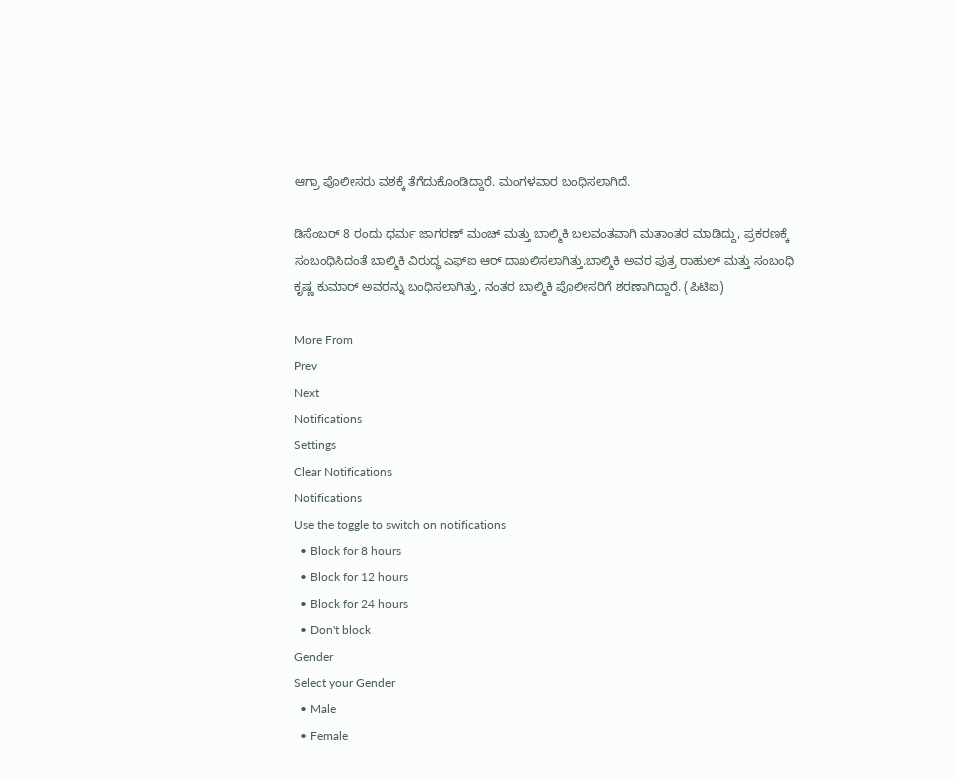ಆಗ್ರಾ ಪೊಲೀಸರು ವಶಕ್ಕೆ ತೆಗೆದುಕೊಂಡಿದ್ದಾರೆ. ಮಂಗಳವಾರ ಬಂಧಿಸಲಾಗಿದೆ.

ಡಿಸೆಂಬರ್ 8 ರಂದು ಧರ್ಮ ಜಾಗರಣ್ ಮಂಚ್ ಮತ್ತು ಬಾಲ್ಮಿಕಿ ಬಲವಂತವಾಗಿ ಮತಾಂತರ ಮಾಡಿದ್ದು, ಪ್ರಕರಣಕ್ಕೆ ಸಂಬಂಧಿಸಿದಂತೆ ಬಾಲ್ಮಿಕಿ ವಿರುದ್ಧ ಎಫ್‌ಐ ಆರ್ ದಾಖಲಿಸಲಾಗಿತ್ತು.ಬಾಲ್ಮಿಕಿ ಅವರ ಪುತ್ರ ರಾಹುಲ್ ಮತ್ತು ಸಂಬಂಧಿ ಕೃಷ್ಣ ಕುಮಾರ್ ಅವರನ್ನು ಬಂಧಿಸಲಾಗಿತ್ತು, ನಂತರ ಬಾಲ್ಮಿಕಿ ಪೊಲೀಸರಿಗೆ ಶರಣಾಗಿದ್ದಾರೆ. (ಪಿಟಿಐ)

More From
Prev
Next
Notifications
Settings
Clear Notifications
Notifications
Use the toggle to switch on notifications
  • Block for 8 hours
  • Block for 12 hours
  • Block for 24 hours
  • Don't block
Gender
Select your Gender
  • Male
  • Female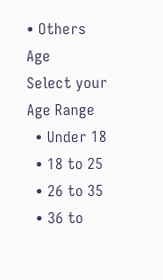• Others
Age
Select your Age Range
  • Under 18
  • 18 to 25
  • 26 to 35
  • 36 to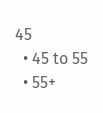45
  • 45 to 55
  • 55+